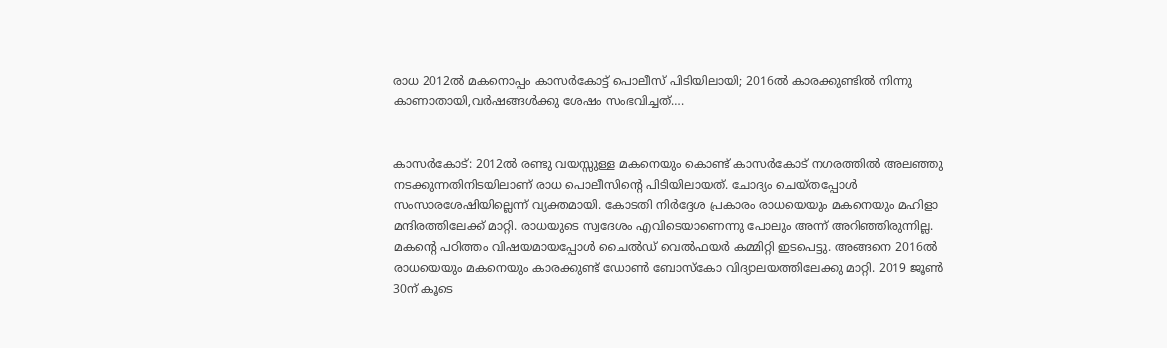രാധ 2012ല്‍ മകനൊപ്പം കാസര്‍കോട്ട് പൊലീസ് പിടിയിലായി; 2016ല്‍ കാരക്കുണ്ടില്‍ നിന്നു കാണാതായി,വര്‍ഷങ്ങള്‍ക്കു ശേഷം സംഭവിച്ചത്….


കാസര്‍കോട്: 2012ല്‍ രണ്ടു വയസ്സുള്ള മകനെയും കൊണ്ട് കാസര്‍കോട് നഗരത്തില്‍ അലഞ്ഞു
നടക്കുന്നതിനിടയിലാണ് രാധ പൊലീസിന്റെ പിടിയിലായത്. ചോദ്യം ചെയ്തപ്പോള്‍ സംസാരശേഷിയില്ലെന്ന് വ്യക്തമായി. കോടതി നിര്‍ദ്ദേശ പ്രകാരം രാധയെയും മകനെയും മഹിളാ മന്ദിരത്തിലേക്ക് മാറ്റി. രാധയുടെ സ്വദേശം എവിടെയാണെന്നു പോലും അന്ന് അറിഞ്ഞിരുന്നില്ല. മകന്റെ പഠിത്തം വിഷയമായപ്പോള്‍ ചൈല്‍ഡ് വെല്‍ഫയര്‍ കമ്മിറ്റി ഇടപെട്ടു. അങ്ങനെ 2016ല്‍ രാധയെയും മകനെയും കാരക്കുണ്ട് ഡോണ്‍ ബോസ്‌കോ വിദ്യാലയത്തിലേക്കു മാറ്റി. 2019 ജൂണ്‍ 30ന് കൂടെ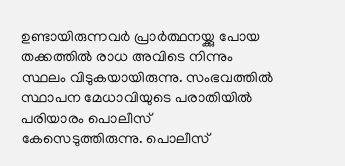ഉണ്ടായിരുന്നവര്‍ പ്രാര്‍ത്ഥനയ്ക്കു പോയ തക്കത്തില്‍ രാധ അവിടെ നിന്നും സ്ഥലം വിടുകയായിരുന്നു. സംഭവത്തില്‍ സ്ഥാപന മേധാവിയുടെ പരാതിയില്‍ പരിയാരം പൊലീസ് കേസെടുത്തിരുന്നു. പൊലീസ്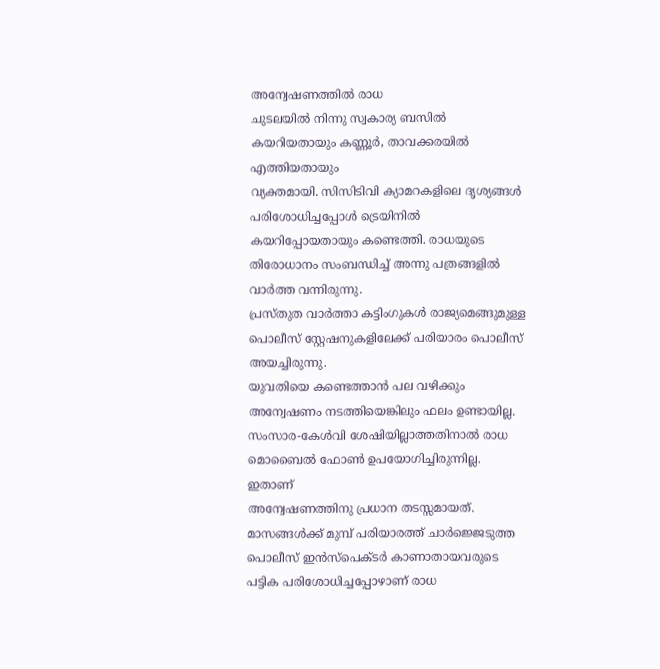അന്വേഷണത്തില്‍ രാധ
ചുടലയില്‍ നിന്നു സ്വകാര്യ ബസില്‍ കയറിയതായും കണ്ണൂര്‍, താവക്കരയില്‍ എത്തിയതായും
വ്യക്തമായി. സിസിടിവി ക്യാമറകളിലെ ദൃശ്യങ്ങള്‍ പരിശോധിച്ചപ്പോള്‍ ട്രെയിനില്‍
കയറിപ്പോയതായും കണ്ടെത്തി. രാധയുടെ തിരോധാനം സംബന്ധിച്ച് അന്നു പത്രങ്ങളില്‍ വാര്‍ത്ത വന്നിരുന്നു.
പ്രസ്തുത വാര്‍ത്താ കട്ടിംഗുകള്‍ രാജ്യമെങ്ങുമുള്ള പൊലീസ് സ്റ്റേഷനുകളിലേക്ക് പരിയാരം പൊലീസ് അയച്ചിരുന്നു.
യുവതിയെ കണ്ടെത്താന്‍ പല വഴിക്കും അന്വേഷണം നടത്തിയെങ്കിലും ഫലം ഉണ്ടായില്ല.
സംസാര-കേള്‍വി ശേഷിയില്ലാത്തതിനാല്‍ രാധ മൊബൈല്‍ ഫോണ്‍ ഉപയോഗിച്ചിരുന്നില്ല. ഇതാണ്
അന്വേഷണത്തിനു പ്രധാന തടസ്സമായത്. മാസങ്ങള്‍ക്ക് മുമ്പ് പരിയാരത്ത് ചാര്‍ജ്ജെടുത്ത പൊലീസ് ഇന്‍സ്‌പെക്ടര്‍ കാണാതായവരുടെ പട്ടിക പരിശോധിച്ചപ്പോഴാണ് രാധ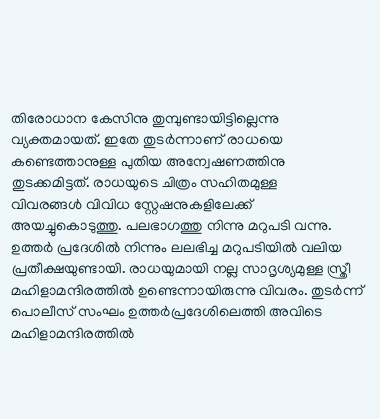തിരോധാന കേസിനു തുമ്പുണ്ടായിട്ടില്ലെന്നു വ്യക്തമായത്. ഇതേ തുടര്‍ന്നാണ് രാധയെ കണ്ടെത്താനുള്ള പുതിയ അന്വേഷണത്തിനു തുടക്കമിട്ടത്. രാധയുടെ ചിത്രം സഹിതമുള്ള
വിവരങ്ങള്‍ വിവിധ സ്റ്റേഷനുകളിലേക്ക് അയച്ചുകൊടുത്തു. പലഭാഗത്തു നിന്നു മറുപടി വന്നു. ഉത്തര്‍ പ്രദേശില്‍ നിന്നും ലലഭിച്ച മറുപടിയില്‍ വലിയ പ്രതീക്ഷയുണ്ടായി. രാധയുമായി നല്ല സാദൃശ്യമുള്ള സ്ത്രീ മഹിളാമന്ദിരത്തില്‍ ഉണ്ടെന്നായിരുന്നു വിവരം. തുടര്‍ന്ന് പൊലീസ് സംഘം ഉത്തര്‍പ്രദേശിലെത്തി അവിടെ മഹിളാമന്ദിരത്തില്‍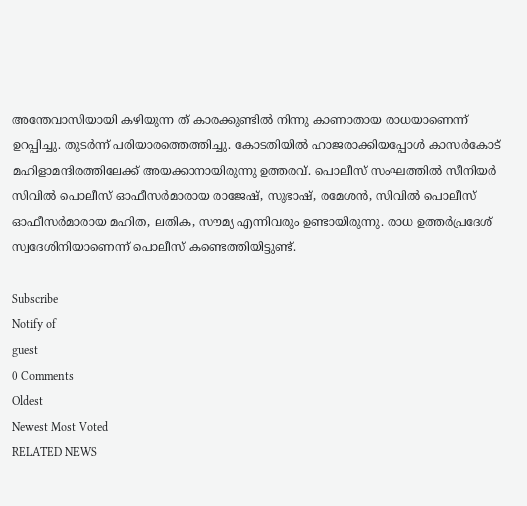അന്തേവാസിയായി കഴിയുന്ന ത് കാരക്കുണ്ടില്‍ നിന്നു കാണാതായ രാധയാണെന്ന് ഉറപ്പിച്ചു. തുടര്‍ന്ന് പരിയാരത്തെത്തിച്ചു. കോടതിയില്‍ ഹാജരാക്കിയപ്പോള്‍ കാസര്‍കോട് മഹിളാമന്ദിരത്തിലേക്ക് അയക്കാനായിരുന്നു ഉത്തരവ്. പൊലീസ് സംഘത്തില്‍ സീനിയര്‍ സിവില്‍ പൊലീസ് ഓഫീസര്‍മാരായ രാജേഷ്, സുഭാഷ്, രമേശന്‍, സിവില്‍ പൊലീസ് ഓഫീസര്‍മാരായ മഹിത, ലതിക, സൗമ്യ എന്നിവരും ഉണ്ടായിരുന്നു. രാധ ഉത്തര്‍പ്രദേശ് സ്വദേശിനിയാണെന്ന് പൊലീസ് കണ്ടെത്തിയിട്ടുണ്ട്.

Subscribe
Notify of
guest
0 Comments
Oldest
Newest Most Voted
RELATED NEWS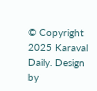© Copyright 2025 Karaval Daily. Design by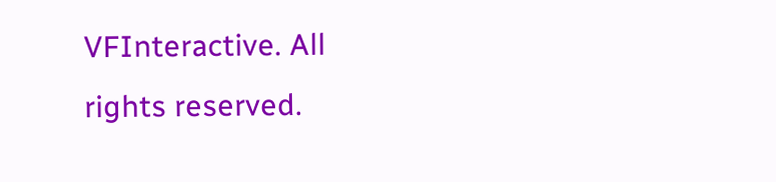VFInteractive. All rights reserved.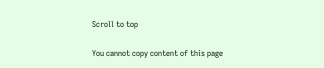Scroll to top

You cannot copy content of this page